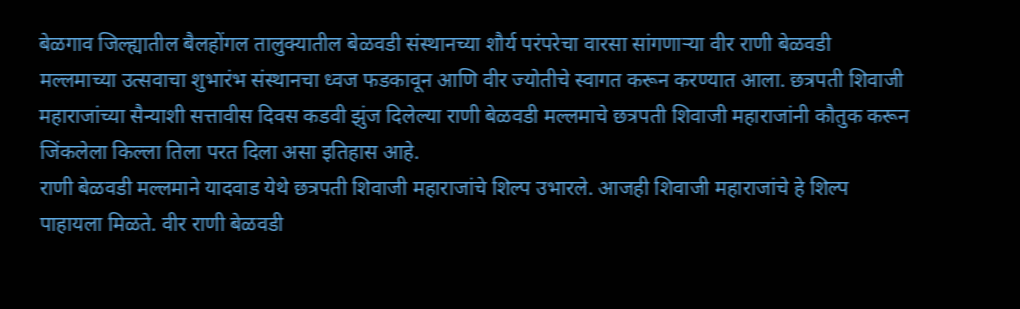बेळगाव जिल्ह्यातील बैलहोंगल तालुक्यातील बेळवडी संस्थानच्या शौर्य परंपरेचा वारसा सांगणाऱ्या वीर राणी बेळवडी मल्लमाच्या उत्सवाचा शुभारंभ संस्थानचा ध्वज फडकावून आणि वीर ज्योतीचे स्वागत करून करण्यात आला. छत्रपती शिवाजी महाराजांच्या सैन्याशी सत्तावीस दिवस कडवी झुंज दिलेल्या राणी बेळवडी मल्लमाचे छत्रपती शिवाजी महाराजांनी कौतुक करून जिंकलेला किल्ला तिला परत दिला असा इतिहास आहे.
राणी बेळवडी मल्लमाने यादवाड येथे छत्रपती शिवाजी महाराजांचे शिल्प उभारले. आजही शिवाजी महाराजांचे हे शिल्प पाहायला मिळते. वीर राणी बेळवडी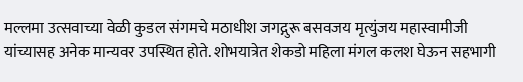मल्लमा उत्सवाच्या वेळी कुडल संगमचे मठाधीश जगद्गुरू बसवजय मृत्युंजय महास्वामीजी यांच्यासह अनेक मान्यवर उपस्थित होते. शोभयात्रेत शेकडो महिला मंगल कलश घेऊन सहभागी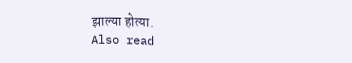झाल्या होत्या.
Also read